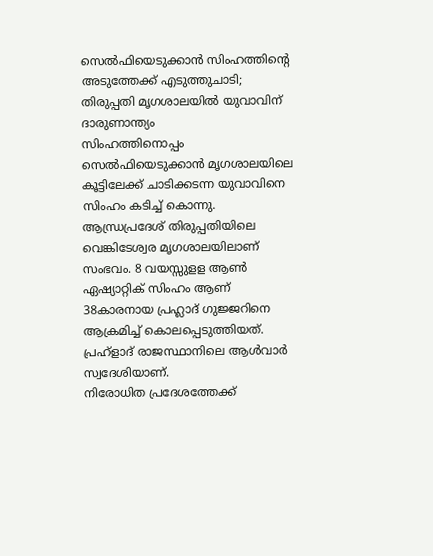സെൽഫിയെടുക്കാൻ സിംഹത്തിന്റെ അടുത്തേക്ക് എടുത്തുചാടി; തിരുപ്പതി മൃഗശാലയിൽ യുവാവിന് ദാരുണാന്ത്യം
സിംഹത്തിനൊപ്പം സെൽഫിയെടുക്കാൻ മൃഗശാലയിലെ കൂട്ടിലേക്ക് ചാടിക്കടന്ന യുവാവിനെ സിംഹം കടിച്ച് കൊന്നു. ആന്ധ്രപ്രദേശ് തിരുപ്പതിയിലെ വെങ്കിടേശ്വര മൃഗശാലയിലാണ് സംഭവം. 8 വയസ്സുളള ആൺ ഏഷ്യാറ്റിക് സിംഹം ആണ് 38കാരനായ പ്രഹ്ലാദ് ഗുജ്ജറിനെ ആക്രമിച്ച് കൊലപ്പെടുത്തിയത്. പ്രഹ്ളാദ് രാജസ്ഥാനിലെ ആൾവാർ സ്വദേശിയാണ്.
നിരോധിത പ്രദേശത്തേക്ക്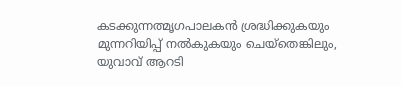കടക്കുന്നത്മൃഗപാലകൻ ശ്രദ്ധിക്കുകയും മുന്നറിയിപ്പ് നൽകുകയും ചെയ്തെങ്കിലും, യുവാവ് ആറടി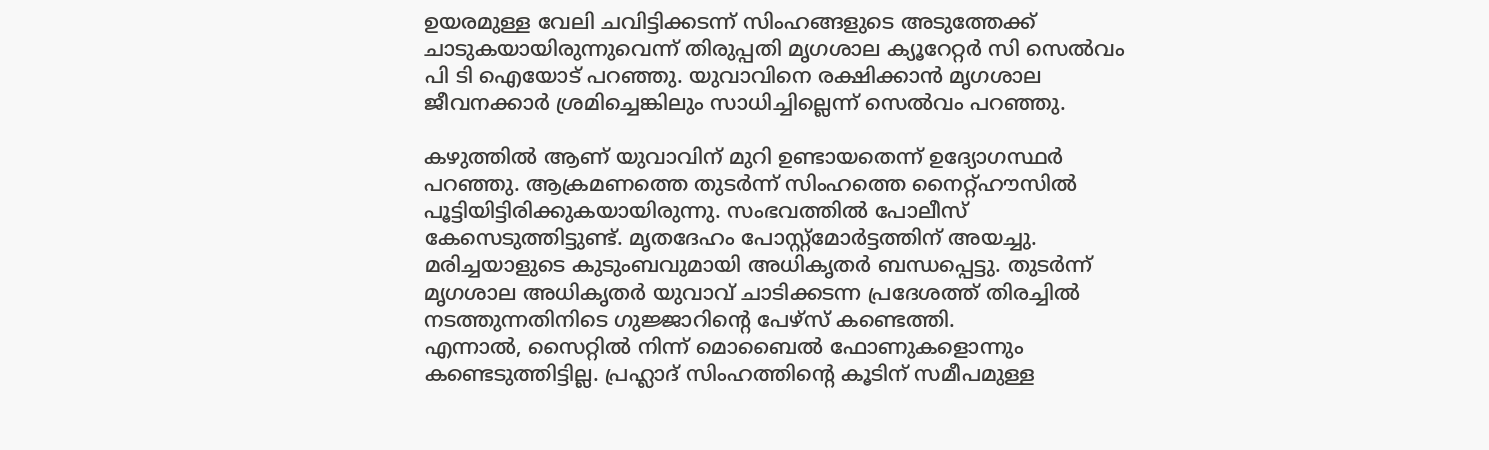ഉയരമുള്ള വേലി ചവിട്ടിക്കടന്ന് സിംഹങ്ങളുടെ അടുത്തേക്ക് ചാടുകയായിരുന്നുവെന്ന് തിരുപ്പതി മൃഗശാല ക്യൂറേറ്റർ സി സെൽവം പി ടി ഐയോട് പറഞ്ഞു. യുവാവിനെ രക്ഷിക്കാൻ മൃഗശാല ജീവനക്കാർ ശ്രമിച്ചെങ്കിലും സാധിച്ചില്ലെന്ന് സെൽവം പറഞ്ഞു.

കഴുത്തിൽ ആണ് യുവാവിന് മുറി ഉണ്ടായതെന്ന് ഉദ്യോഗസ്ഥർ പറഞ്ഞു. ആക്രമണത്തെ തുടർന്ന് സിംഹത്തെ നൈറ്റ്ഹൗസിൽ പൂട്ടിയിട്ടിരിക്കുകയായിരുന്നു. സംഭവത്തിൽ പോലീസ് കേസെടുത്തിട്ടുണ്ട്. മൃതദേഹം പോസ്റ്റ്മോർട്ടത്തിന് അയച്ചു. മരിച്ചയാളുടെ കുടുംബവുമായി അധികൃതർ ബന്ധപ്പെട്ടു. തുടർന്ന് മൃഗശാല അധികൃതർ യുവാവ് ചാടിക്കടന്ന പ്രദേശത്ത് തിരച്ചിൽ നടത്തുന്നതിനിടെ ഗുജ്ജാറിൻ്റെ പേഴ്സ് കണ്ടെത്തി.
എന്നാൽ, സൈറ്റിൽ നിന്ന് മൊബൈൽ ഫോണുകളൊന്നും കണ്ടെടുത്തിട്ടില്ല. പ്രഹ്ലാദ് സിംഹത്തിന്റെ കൂടിന് സമീപമുള്ള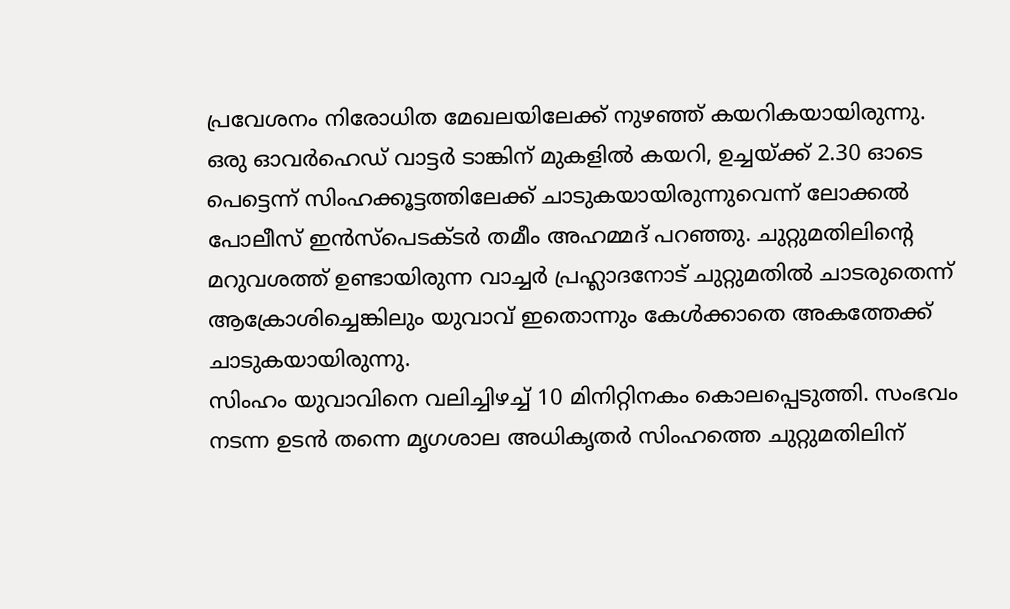പ്രവേശനം നിരോധിത മേഖലയിലേക്ക് നുഴഞ്ഞ് കയറികയായിരുന്നു. ഒരു ഓവർഹെഡ് വാട്ടർ ടാങ്കിന് മുകളിൽ കയറി, ഉച്ചയ്ക്ക് 2.30 ഓടെ പെട്ടെന്ന് സിംഹക്കൂട്ടത്തിലേക്ക് ചാടുകയായിരുന്നുവെന്ന് ലോക്കൽ പോലീസ് ഇൻസ്പെടക്ടർ തമീം അഹമ്മദ് പറഞ്ഞു. ചുറ്റുമതിലിന്റെ മറുവശത്ത് ഉണ്ടായിരുന്ന വാച്ചർ പ്രഹ്ലാദനോട് ചുറ്റുമതിൽ ചാടരുതെന്ന് ആക്രോശിച്ചെങ്കിലും യുവാവ് ഇതൊന്നും കേൾക്കാതെ അകത്തേക്ക് ചാടുകയായിരുന്നു.
സിംഹം യുവാവിനെ വലിച്ചിഴച്ച് 10 മിനിറ്റിനകം കൊലപ്പെടുത്തി. സംഭവം നടന്ന ഉടൻ തന്നെ മൃഗശാല അധികൃതർ സിംഹത്തെ ചുറ്റുമതിലിന്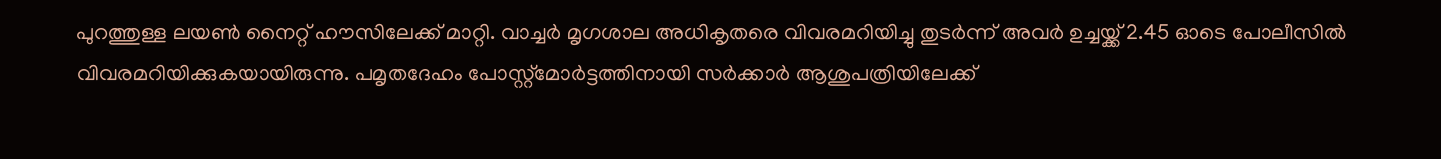പുറത്തുള്ള ലയൺ നൈറ്റ് ഹൗസിലേക്ക് മാറ്റി. വാച്ചർ മൃഗശാല അധികൃതരെ വിവരമറിയിച്ചു തുടർന്ന് അവർ ഉച്ചയ്ക്ക് 2.45 ഓടെ പോലീസിൽ വിവരമറിയിക്കുകയായിരുന്നു. പമൃതദേഹം പോസ്റ്റ്മോർട്ടത്തിനായി സർക്കാർ ആശുപത്രിയിലേക്ക്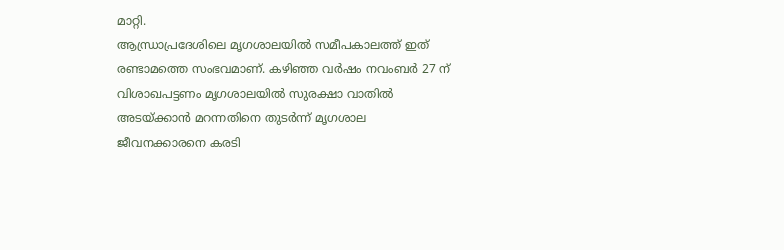മാറ്റി.
ആന്ധ്രാപ്രദേശിലെ മൃഗശാലയിൽ സമീപകാലത്ത് ഇത് രണ്ടാമത്തെ സംഭവമാണ്. കഴിഞ്ഞ വർഷം നവംബർ 27 ന് വിശാഖപട്ടണം മൃഗശാലയിൽ സുരക്ഷാ വാതിൽ അടയ്ക്കാൻ മറന്നതിനെ തുടർന്ന് മൃഗശാല ജീവനക്കാരനെ കരടി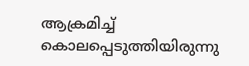ആക്രമിച്ച് കൊലപ്പെടുത്തിയിരുന്നു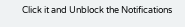Click it and Unblock the Notifications